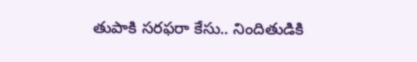తుపాకి సరఫరా కేసు.. నిందితుడికి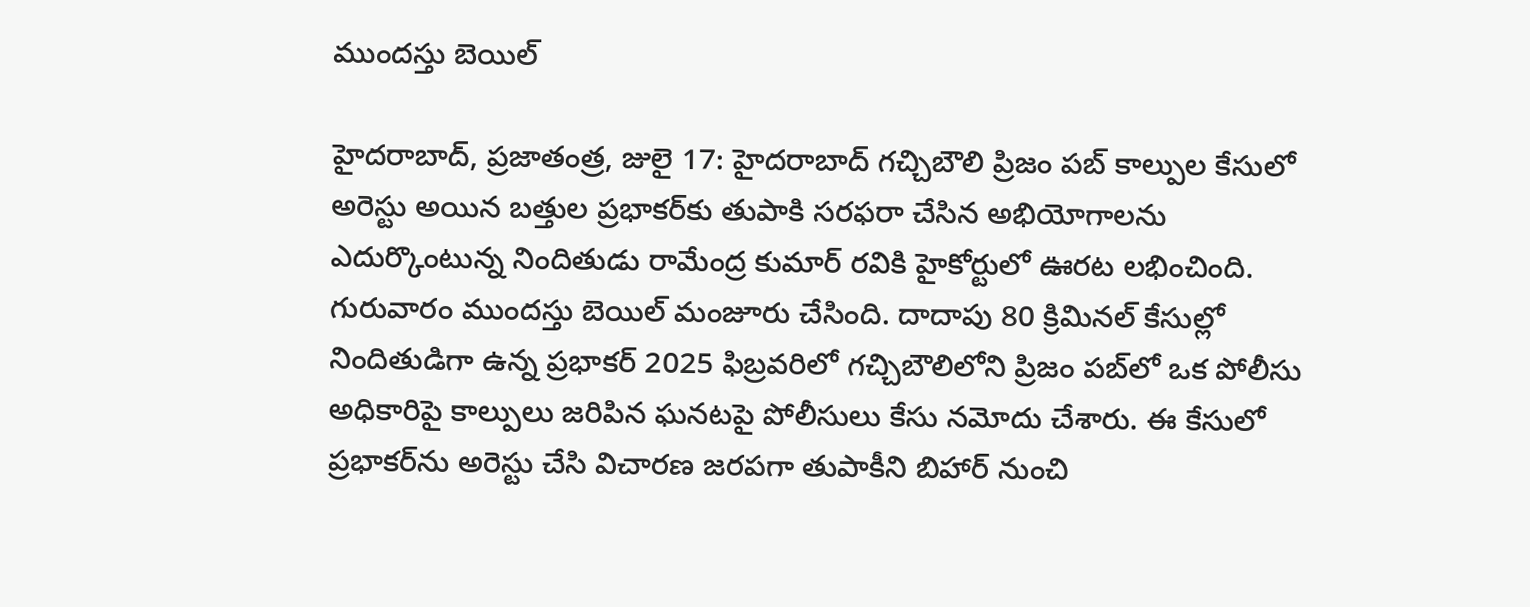ముందస్తు బెయిల్‌

హైదరాబాద్‌, ప్రజాతంత్ర, జులై 17: హైదరాబాద్‌ గచ్చిబౌలి ప్రిజం పబ్‌ కాల్పుల కేసులో అరెస్టు అయిన బత్తుల ప్రభాకర్‌కు తుపాకి సరఫరా చేసిన అభియోగాలను ఎదుర్కొంటున్న నిందితుడు రామేంద్ర కుమార్‌ రవికి హైకోర్టులో ఊరట లభించింది. గురువారం ముందస్తు బెయిల్‌ మంజూరు చేసింది. దాదాపు 80 క్రిమినల్‌ కేసుల్లో నిందితుడిగా ఉన్న ప్రభాకర్‌ 2025 ఫిబ్రవరిలో గచ్చిబౌలిలోని ప్రిజం పబ్‌లో ఒక పోలీసు అధికారిపై కాల్పులు జరిపిన ఘనటపై పోలీసులు కేసు నమోదు చేశారు. ఈ కేసులో ప్రభాకర్‌ను అరెస్టు చేసి విచారణ జరపగా తుపాకీని బిహార్‌ నుంచి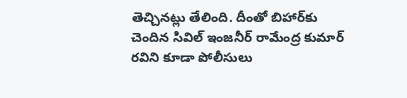తెచ్చినట్లు తేలింది. దీంతో బిహార్‌కు చెందిన సివిల్‌ ఇంజనీర్‌ రామేంద్ర కుమార్‌ రవిని కూడా పోలీసులు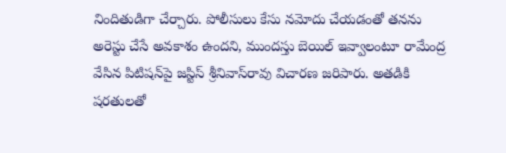నిందితుడిగా చేర్చారు. పోలీసులు కేసు నమోదు చేయడంతో తనను అరెస్టు చేసే అవకాశం ఉందని, ముందస్తు బెయిల్‌ ఇవ్వాలంటూ రామేంద్ర వేసిన పిటిషన్‌పై జస్టిస్‌ శ్రీనివాస్‌రావు విచారణ జరిపారు. అతడికి షరతులతో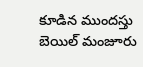కూడిన ముందస్తు బెయిల్‌ మంజూరు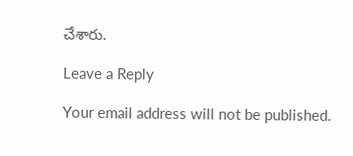చేశారు.

Leave a Reply

Your email address will not be published.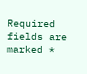Required fields are marked *